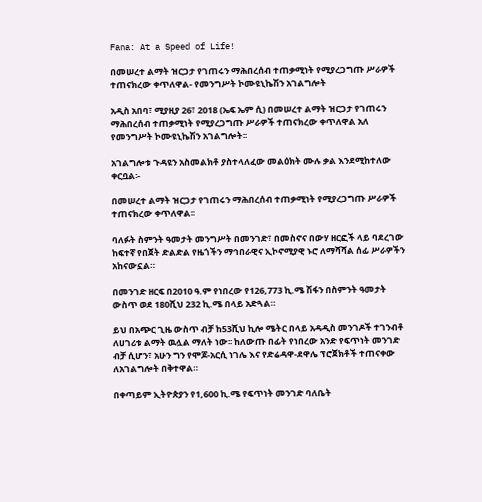Fana: At a Speed of Life!

በመሠረተ ልማት ዝርጋታ የገጠሩን ማሕበረሰብ ተጠቃሚነት የሚያረጋግጡ ሥራዎች ተጠናክረው ቀጥለዋል- የመንግሥት ኮሙዩኒኬሽን አገልግሎት

አዲስ አበባ፣ ሚያዚያ 26፣ 2018 (ኤፍ ኤም ሲ) በመሠረተ ልማት ዝርጋታ የገጠሩን ማሕበረሰብ ተጠቃሚነት የሚያረጋግጡ ሥራዎች ተጠናክረው ቀጥለዋል አለ የመንግሥት ኮሙዩኒኬሽን አገልግሎት፡፡

አገልግሎቱ ጉዳዩን አስመልክቶ ያስተላለፈው መልዕክት ሙሉ ቃል እንደሚከተለው ቀርቧል፡-

በመሠረተ ልማት ዝርጋታ የገጠሩን ማሕበረሰብ ተጠቃሚነት የሚያረጋግጡ ሥራዎች ተጠናክረው ቀጥለዋል፡፡

ባለፉት ስምንት ዓመታት መንግሥት በመንገድ፣ በመስኖና በውሃ ዘርፎች ላይ ባደረገው ከፍተኛ የበጀት ድልድል የዜጎችን ማኅበራዊና ኢኮኖሚያዊ ኑሮ ለማሻሻል ሰፊ ሥራዎችን አከናውኗል።

በመንገድ ዘርፍ በ2010 ዓ.ም የነበረው የ126,773 ኪ.ሜ ሽፋን በስምንት ዓመታት ውስጥ ወደ 180ሺህ 232 ኪ.ሜ በላይ አድጓል።

ይህ በአጭር ጊዜ ውስጥ ብቻ ከ53ሺህ ኪሎ ሜትር በላይ አዳዲስ መንገዶች ተገንብቶ ለሀገሪቱ ልማት ዉሏል ማለት ነው፡፡ ከለውጡ በፊት የነበረው አንድ የፍጥነት መንገድ ብቻ ሲሆን፣ አሁን ግን የሞጆ-አርሲ ነገሌ እና የድሬዳዋ-ደዋሌ ፕሮጀክቶች ተጠናቀው ለአገልግሎት በቅተዋል።

በቀጣይም ኢትዮጵያን የ1,600 ኪ.ሜ የፍጥነት መንገድ ባለቤት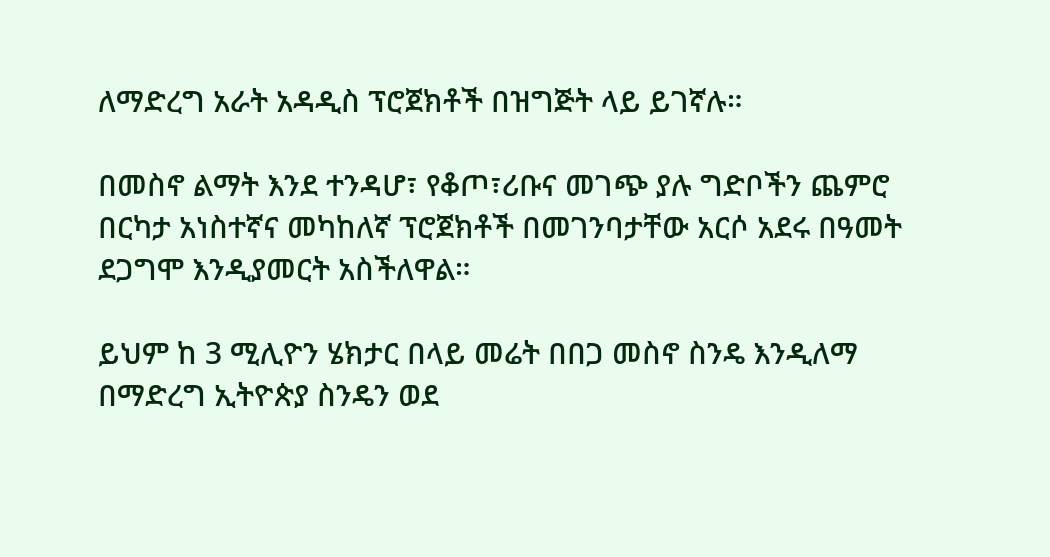ለማድረግ አራት አዳዲስ ፕሮጀክቶች በዝግጅት ላይ ይገኛሉ።

በመስኖ ልማት እንደ ተንዳሆ፣ የቆጦ፣ሪቡና መገጭ ያሉ ግድቦችን ጨምሮ በርካታ አነስተኛና መካከለኛ ፕሮጀክቶች በመገንባታቸው አርሶ አደሩ በዓመት ደጋግሞ እንዲያመርት አስችለዋል።

ይህም ከ 3 ሚሊዮን ሄክታር በላይ መሬት በበጋ መስኖ ስንዴ እንዲለማ በማድረግ ኢትዮጵያ ስንዴን ወደ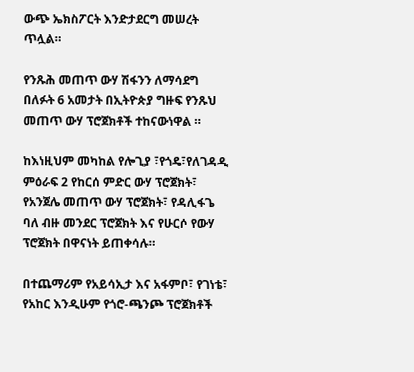ውጭ ኤክስፖርት እንድታደርግ መሠረት ጥሏል።

የንጹሕ መጠጥ ውሃ ሽፋንን ለማሳደግ በለፉት 6 አመታት በኢትዮጵያ ግዙፍ የንጹህ መጠጥ ውሃ ፕሮጀክቶች ተከናውነዋል ።

ከእነዚህም መካከል የሎጊያ ፣የጎዴ፣የለገዳዲ ምዕራፍ 2 የከርሰ ምድር ውሃ ፕሮጀክት፣ የአንጀሌ መጠጥ ውሃ ፕሮጀክት፣ የዳሊፋጌ ባለ ብዙ መንደር ፕሮጀክት እና የሁርሶ የውሃ ፕሮጀክት በዋናነት ይጠቀሳሉ።

በተጨማሪም የአይሳኢታ እና አፋምቦ፣ የገነቴ፣ የአከር እንዲሁም የጎሮ-ጫንጮ ፕሮጀክቶች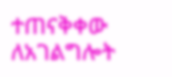ተጠናቅቀው ለአገልግሎት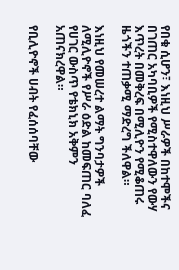የበቁ ሲሆን፣ እነዚህ ሥራዎች በከተሞችና በገጠር አካባቢዎች የሚስተዋለውን የውሃ እጥረት በመቅረፍ በሚሊዮን የሚቆጠሩ ዜጎችን ተጠቃሚ ማድረግ ችለዋል።

እነዚህ የመሠረተ ልማት ግንባታዎች ለሚሊዮኖች የሥራ ዕድል ከመፍጠር ባለፈ የሀገር ውስጥ የቴክኒክ አቅምን አጠናክረዋል።

የቢሊዮኖች ሀብት የፈሰሰባቸው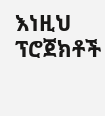እነዚህ ፕሮጀክቶች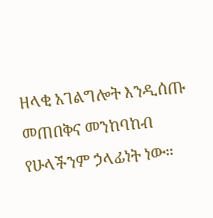ዘላቂ አገልግሎት እንዲሰጡ መጠበቅና መንከባከብ የሁላችንም ኃላፊነት ነው።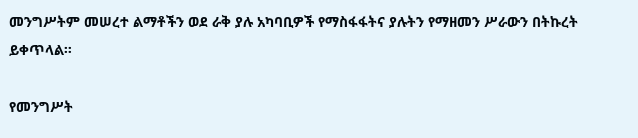መንግሥትም መሠረተ ልማቶችን ወደ ራቅ ያሉ አካባቢዎች የማስፋፋትና ያሉትን የማዘመን ሥራውን በትኩረት ይቀጥላል።

የመንግሥት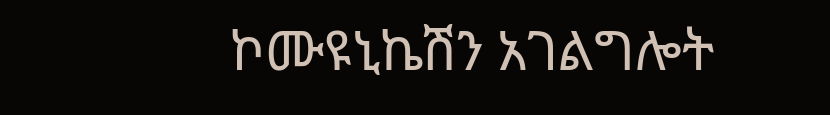ኮሙዩኒኬሽን አገልግሎት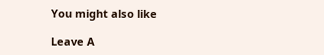You might also like

Leave A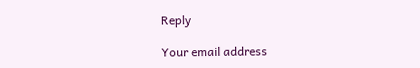Reply

Your email address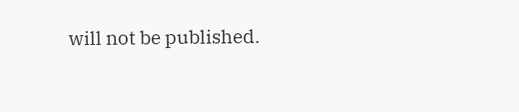will not be published.